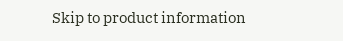Skip to product information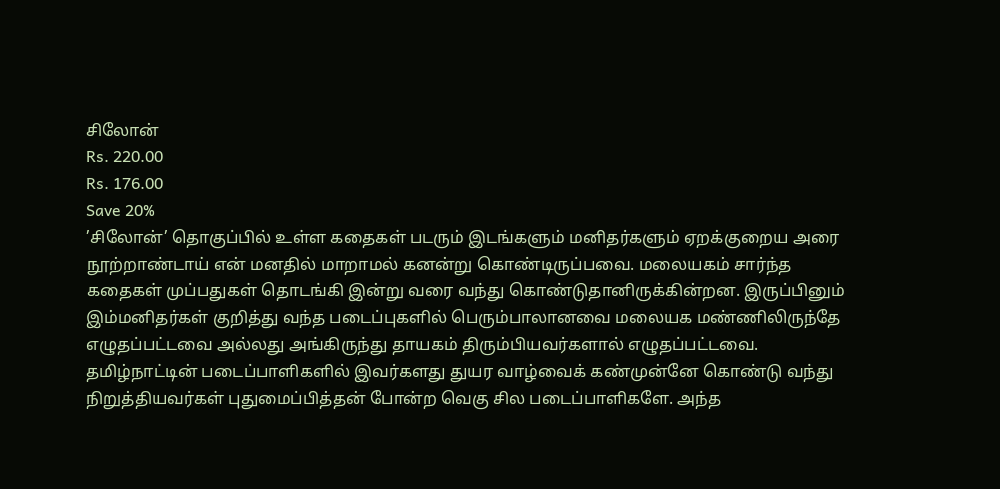சிலோன்
Rs. 220.00
Rs. 176.00
Save 20%
’சிலோன்’ தொகுப்பில் உள்ள கதைகள் படரும் இடங்களும் மனிதர்களும் ஏறக்குறைய அரை நூற்றாண்டாய் என் மனதில் மாறாமல் கனன்று கொண்டிருப்பவை. மலையகம் சார்ந்த கதைகள் முப்பதுகள் தொடங்கி இன்று வரை வந்து கொண்டுதானிருக்கின்றன. இருப்பினும் இம்மனிதர்கள் குறித்து வந்த படைப்புகளில் பெரும்பாலானவை மலையக மண்ணிலிருந்தே எழுதப்பட்டவை அல்லது அங்கிருந்து தாயகம் திரும்பியவர்களால் எழுதப்பட்டவை. தமிழ்நாட்டின் படைப்பாளிகளில் இவர்களது துயர வாழ்வைக் கண்முன்னே கொண்டு வந்து நிறுத்தியவர்கள் புதுமைப்பித்தன் போன்ற வெகு சில படைப்பாளிகளே. அந்த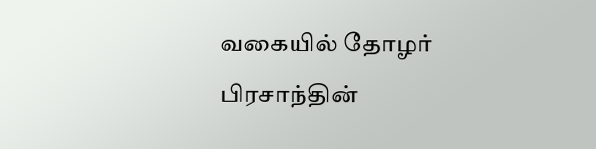வகையில் தோழர் பிரசாந்தின்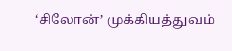‘சிலோன்’ முக்கியத்துவம்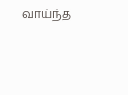வாய்ந்த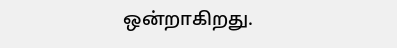ஒன்றாகிறது.